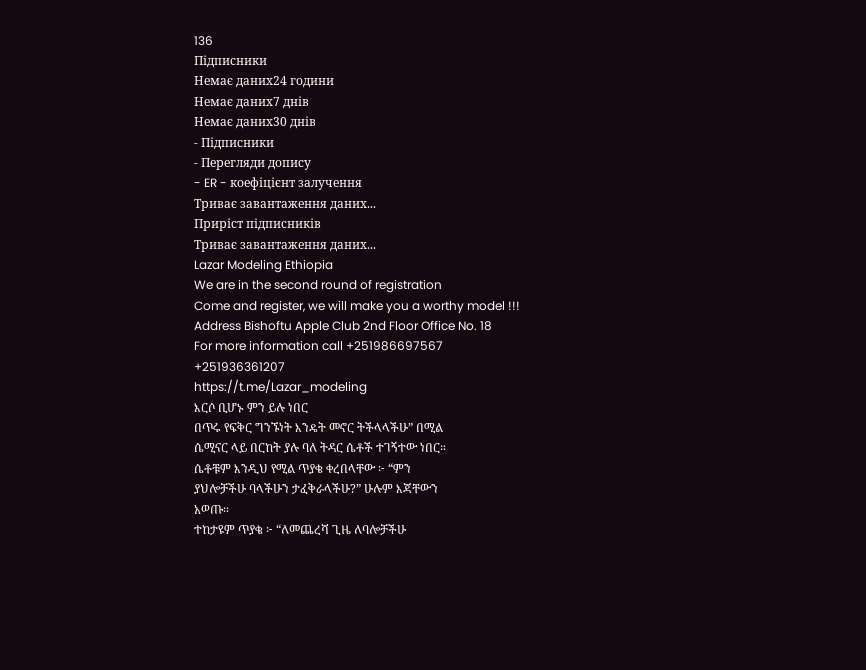136
Підписники
Немає даних24 години
Немає даних7 днів
Немає даних30 днів
- Підписники
- Перегляди допису
- ER - коефіцієнт залучення
Триває завантаження даних...
Приріст підписників
Триває завантаження даних...
Lazar Modeling Ethiopia
We are in the second round of registration
Come and register, we will make you a worthy model !!!
Address Bishoftu Apple Club 2nd Floor Office No. 18
For more information call +251986697567
+251936361207
https://t.me/Lazar_modeling
እርሶ ቢሆኑ ምን ይሉ ነበር
በጥሩ የፍቅር ግንኙነት እንዴት መኖር ትችላላችሁ” በሚል
ሴሚናር ላይ በርከት ያሉ ባለ ትዳር ሴቶች ተገኝተው ነበር።
ሴቶቹም እንዲህ የሚል ጥያቄ ቀረበላቸው ፦ “ምን
ያህሎቻችሁ ባላችሁን ታፈቅራላችሁ?” ሁሉም እጃቸውን
አወጡ።
ተከታዩም ጥያቄ ፦ “ለመጨረሻ ጊዜ ለባሎቻችሁ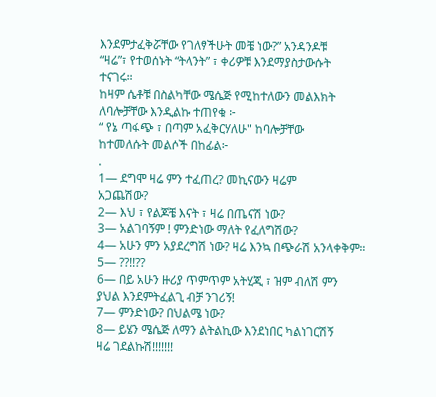እንደምታፈቅሯቸው የገለፃችሁት መቼ ነው?” አንዳንዶቹ
“ዛሬ”፣ የተወሰኑት “ትላንት” ፣ ቀሪዎቹ እንደማያስታውሱት
ተናገሩ።
ከዛም ሴቶቹ በስልካቸው ሜሴጅ የሚከተለውን መልእክት
ለባሎቻቸው እንዲልኩ ተጠየቁ ፦
“ የኔ ጣፋጭ ፣ በጣም አፈቅርሃለሁ" ከባሎቻቸው
ከተመለሱት መልሶች በከፊል፦
.
1— ደግሞ ዛሬ ምን ተፈጠረ? መኪናውን ዛሬም
አጋጨሽው?
2— እህ ፣ የልጆቼ እናት ፣ ዛሬ በጤናሽ ነው?
3— አልገባኝም ! ምንድነው ማለት የፈለግሽው?
4— አሁን ምን አያደረግሽ ነው? ዛሬ እንኳ በጭራሽ አንላቀቅም።
5— ??!!??
6— በይ አሁን ዙሪያ ጥምጥም አትሂጂ ፣ ዝም ብለሽ ምን
ያህል እንደምትፈልጊ ብቻ ንገሪኝ!
7— ምንድነው? በህልሜ ነው?
8— ይሄን ሜሴጅ ለማን ልትልኪው እንደነበር ካልነገርሽኝ
ዛሬ ገደልኩሽ!!!!!!!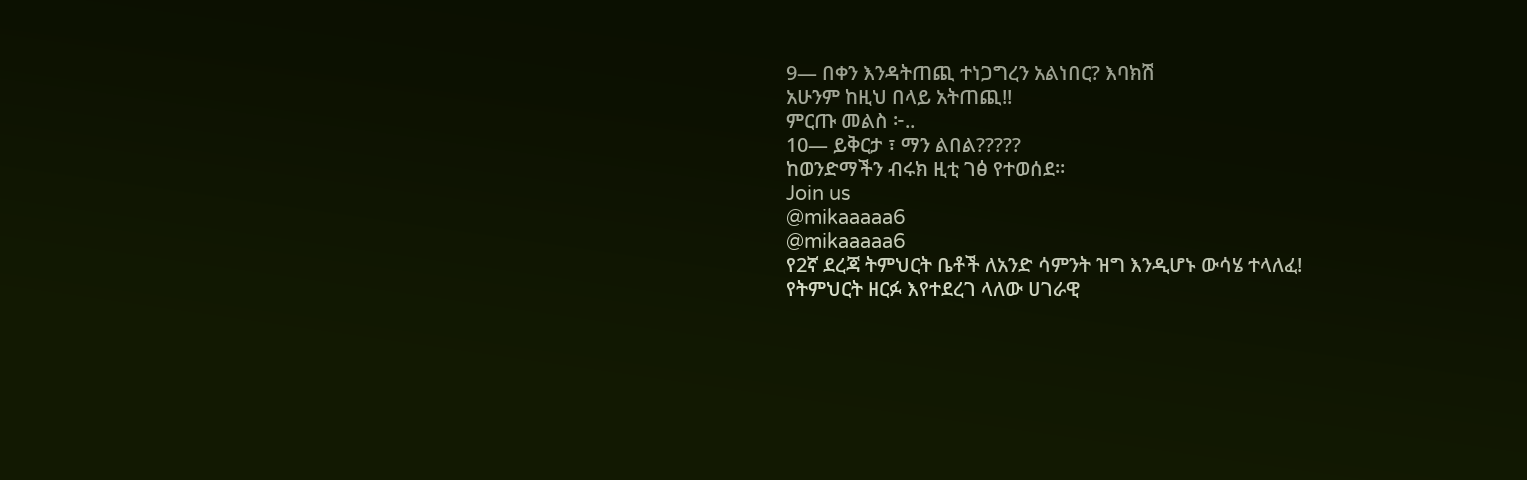9— በቀን እንዳትጠጪ ተነጋግረን አልነበር? እባክሽ
አሁንም ከዚህ በላይ አትጠጪ!!
ምርጡ መልስ ፦..
10— ይቅርታ ፣ ማን ልበል?????
ከወንድማችን ብሩክ ዚቲ ገፅ የተወሰደ።
Join us
@mikaaaaa6
@mikaaaaa6
የ2ኛ ደረጃ ትምህርት ቤቶች ለአንድ ሳምንት ዝግ እንዲሆኑ ውሳሄ ተላለፈ!
የትምህርት ዘርፉ እየተደረገ ላለው ሀገራዊ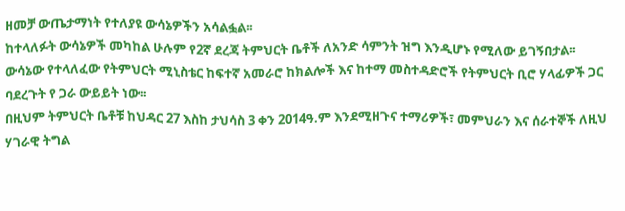ዘመቻ ውጤታማነት የተለያዩ ውሳኔዎችን አሳልፏል፡፡
ከተላለፉት ውሳኔዎች መካከል ሁሉም የ2ኛ ደረጃ ትምህርት ቤቶች ለአንድ ሳምንት ዝግ እንዲሆኑ የሚለው ይገኝበታል፡፡
ውሳኔው የተላለፈው የትምህርት ሚኒስቴር ከፍተኛ አመራሮ ከክልሎች እና ከተማ መስተዳድሮች የትምህርት ቢሮ ሃላፊዎች ጋር ባደረጉት የ ጋራ ውይይት ነው፡፡
በዚህም ትምህርት ቤቶቹ ከህዳር 27 እስከ ታህሳስ 3 ቀን 2014ዓ.ም እንደሚዘጉና ተማሪዎች፣ መምህራን እና ሰራተኞች ለዚህ ሃገራዊ ትግል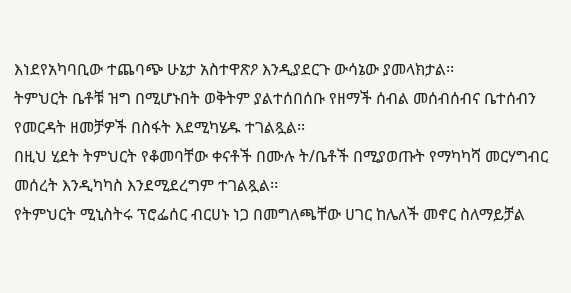እነደየአካባቢው ተጨባጭ ሁኔታ አስተዋጽዖ እንዲያደርጉ ውሳኔው ያመላክታል፡፡
ትምህርት ቤቶቹ ዝግ በሚሆኑበት ወቅትም ያልተሰበሰቡ የዘማች ሰብል መሰብሰብና ቤተሰብን የመርዳት ዘመቻዎች በስፋት እደሚካሄዱ ተገልጿል፡፡
በዚህ ሂደት ትምህርት የቆመባቸው ቀናቶች በሙሉ ት/ቤቶች በሚያወጡት የማካካሻ መርሃግብር መሰረት እንዲካካስ እንደሚደረግም ተገልጿል፡፡
የትምህርት ሚኒስትሩ ፕሮፌሰር ብርሀኑ ነጋ በመግለጫቸው ሀገር ከሌለች መኖር ስለማይቻል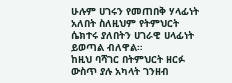ሁሉም ሀገሩን የመጠበቅ ሃላፊነት አለበት ስለዚህም የትምህርት ሴክተሩ ያለበትን ሀገራዊ ሀላፊነት ይወጣል ብለዋል።
ከዚህ ባሻገር በትምህርት ዘርፉ ውስጥ ያሉ አካላት ገንዘብ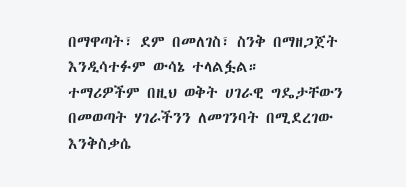በማዋጣት፣ ደም በመለገስ፣ ስንቅ በማዘጋጀት እንዲሳተፉም ውሳኔ ተላልፏል።
ተማሪዎችም በዚህ ወቅት ሀገራዊ ግዴታቸውን በመወጣት ሃገራችንን ለመገንባት በሚደረገው እንቅስቃሴ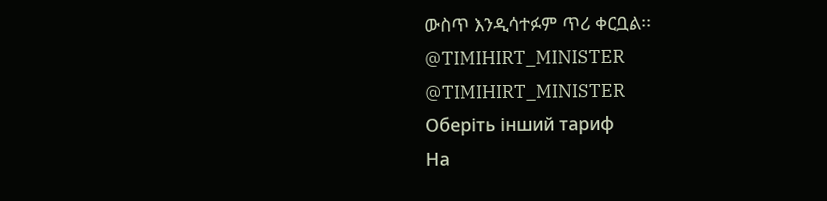ውስጥ እንዲሳተፉም ጥሪ ቀርቧል፡፡
@TIMIHIRT_MINISTER
@TIMIHIRT_MINISTER
Оберіть інший тариф
На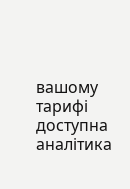вашому тарифі доступна аналітика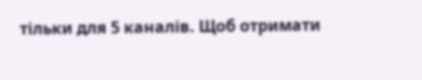тільки для 5 каналів. Щоб отримати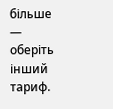більше — оберіть інший тариф.